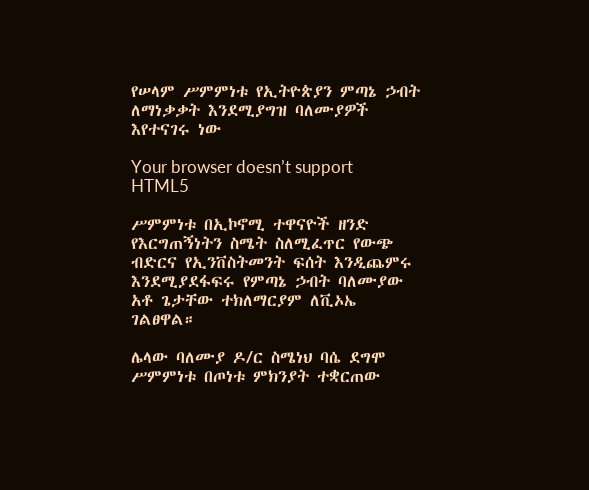የሠላም ሥምምነቱ የኢትዮጵያን ምጣኔ ኃብት ለማነቃቃት እንደሚያግዝ ባለሙያዎች እየተናገሩ ነው

Your browser doesn’t support HTML5

ሥምምነቱ በኢኮኖሚ ተዋናዮች ዘንድ የእርግጠኝነትን ስሜት ስለሚፈጥር የውጭ ብድርና የኢንቨስትመንት ፍሰት እንዲጨምሩ እንደሚያደፋፍሩ የምጣኔ ኃብት ባለሙያው አቶ ጌታቸው ተክለማርያም ለቪኦኤ ገልፀዋል።

ሌላው ባለሙያ ዶ/ር ስሜነህ ባሴ ደግሞ ሥምምነቱ በጦነቱ ምክንያት ተቋርጠው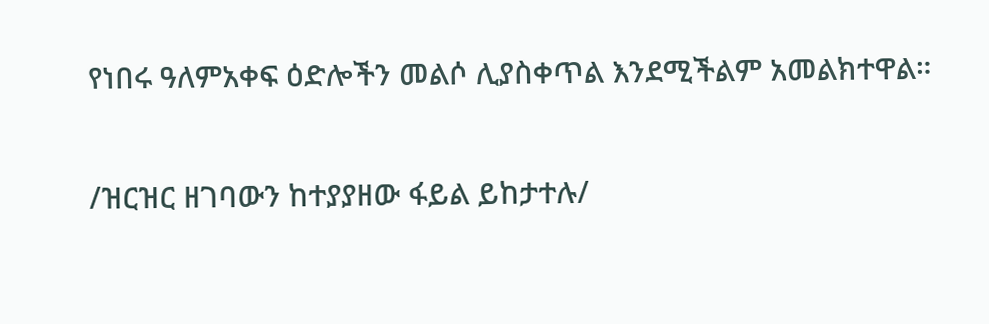የነበሩ ዓለምአቀፍ ዕድሎችን መልሶ ሊያስቀጥል እንደሚችልም አመልክተዋል።

/ዝርዝር ዘገባውን ከተያያዘው ፋይል ይከታተሉ/